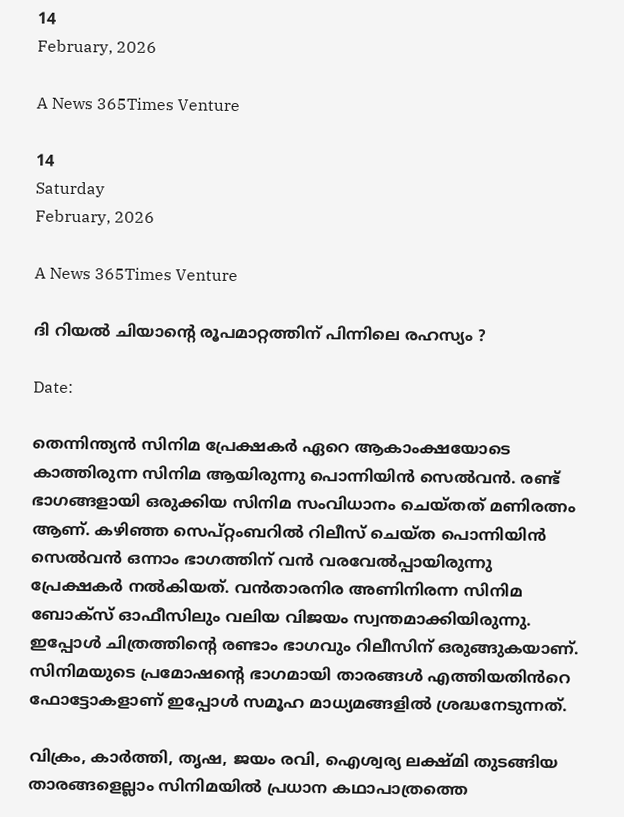14
February, 2026

A News 365Times Venture

14
Saturday
February, 2026

A News 365Times Venture

ദി റിയൽ ചിയാന്റെ രൂപമാറ്റത്തിന് പിന്നിലെ രഹസ്യം ?

Date:

തെന്നിന്ത്യൻ സിനിമ പ്രേക്ഷകർ ഏറെ ആകാംക്ഷയോടെ കാത്തിരുന്ന സിനിമ ആയിരുന്നു പൊന്നിയിൻ സെൽവൻ. രണ്ട് ഭാഗങ്ങളായി ഒരുക്കിയ സിനിമ സംവിധാനം ചെയ്തത് മണിരത്നം ആണ്. കഴിഞ്ഞ സെപ്റ്റംബറിൽ റിലീസ് ചെയ്ത പൊന്നിയിൻ സെൽവൻ ഒന്നാം ഭാഗത്തിന് വൻ വരവേൽപ്പായിരുന്നു പ്രേക്ഷകർ നൽകിയത്. വൻതാരനിര അണിനിരന്ന സിനിമ ബോക്സ് ഓഫീസിലും വലിയ വിജയം സ്വന്തമാക്കിയിരുന്നു. ഇപ്പോൾ ചിത്രത്തിന്റെ രണ്ടാം ഭാഗവും റിലീസിന് ഒരുങ്ങുകയാണ്. സിനിമയുടെ പ്രമോഷന്റെ ഭാഗമായി താരങ്ങൾ എത്തിയതിൻറെ ഫോട്ടോകളാണ് ഇപ്പോൾ സമൂഹ മാധ്യമങ്ങളിൽ ശ്രദ്ധനേടുന്നത്.

വിക്രം, കാർത്തി, തൃഷ, ജയം രവി, ഐശ്വര്യ ലക്ഷ്മി തുടങ്ങിയ താരങ്ങളെല്ലാം സിനിമയിൽ പ്രധാന കഥാപാത്രത്തെ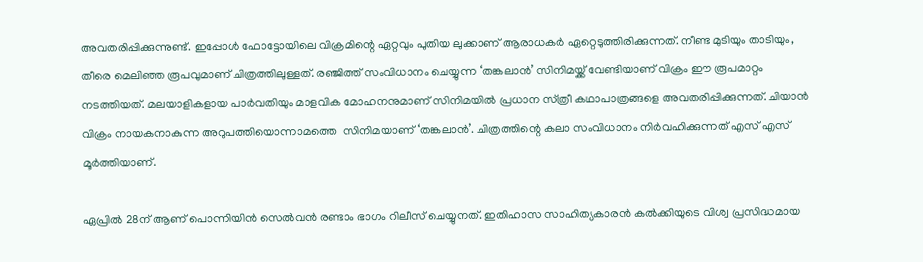അവതരിപ്പിക്കുന്നുണ്ട്. ഇപ്പോൾ ഫോട്ടോയിലെ വിക്രമിന്റെ ഏറ്റവും പുതിയ ലുക്കാണ് ആരാധകർ ഏറ്റെടുത്തിരിക്കുന്നത്. നീണ്ട മുടിയും താടിയും, തീരെ മെലിഞ്ഞ രൂപവുമാണ് ചിത്രത്തിലുള്ളത്. രഞ്ജിത്ത് സംവിധാനം ചെയ്യുന്ന ‘തങ്കലാൻ’ സിനിമയ്ക്ക് വേണ്ടിയാണ് വിക്രം ഈ രൂപമാറ്റം നടത്തിയത്. മലയാളികളായ പാർവതിയും മാളവിക മോഹനനുമാണ് സിനിമയിൽ പ്രധാന സ്‍ത്രീ കഥാപാത്രങ്ങളെ അവതരിപ്പിക്കുന്നത്. ചിയാൻ വിക്രം നായകനാകുന്ന അറുപത്തിയൊന്നാമത്തെ  സിനിമയാണ് ‘തങ്കലാൻ’. ചിത്രത്തിന്റെ കലാ സംവിധാനം നിർവഹിക്കുന്നത് എസ് എസ് മൂർത്തിയാണ്.

ഏപ്രിൽ 28ന് ആണ് പൊന്നിയിൻ സെൽവൻ രണ്ടാം ഭാഗം റിലീസ് ചെയ്യുനത്. ഇതിഹാസ സാഹിത്യകാരൻ കൽക്കിയുടെ വിശ്വ പ്രസിദ്ധമായ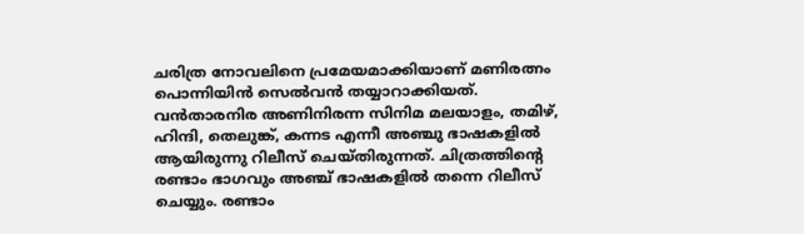ചരിത്ര നോവലിനെ പ്രമേയമാക്കിയാണ് മണിരത്നം പൊന്നിയിൻ സെൽവൻ തയ്യാറാക്കിയത്. വൻതാരനിര അണിനിരന്ന സിനിമ മലയാളം, തമിഴ്, ഹിന്ദി, തെലുങ്ക്, കന്നട എന്നീ അഞ്ചു ഭാഷകളിൽ ആയിരുന്നു റിലീസ് ചെയ്തിരുന്നത്. ചിത്രത്തിന്റെ രണ്ടാം ഭാഗവും അഞ്ച് ഭാഷകളിൽ തന്നെ റിലീസ് ചെയ്യും. രണ്ടാം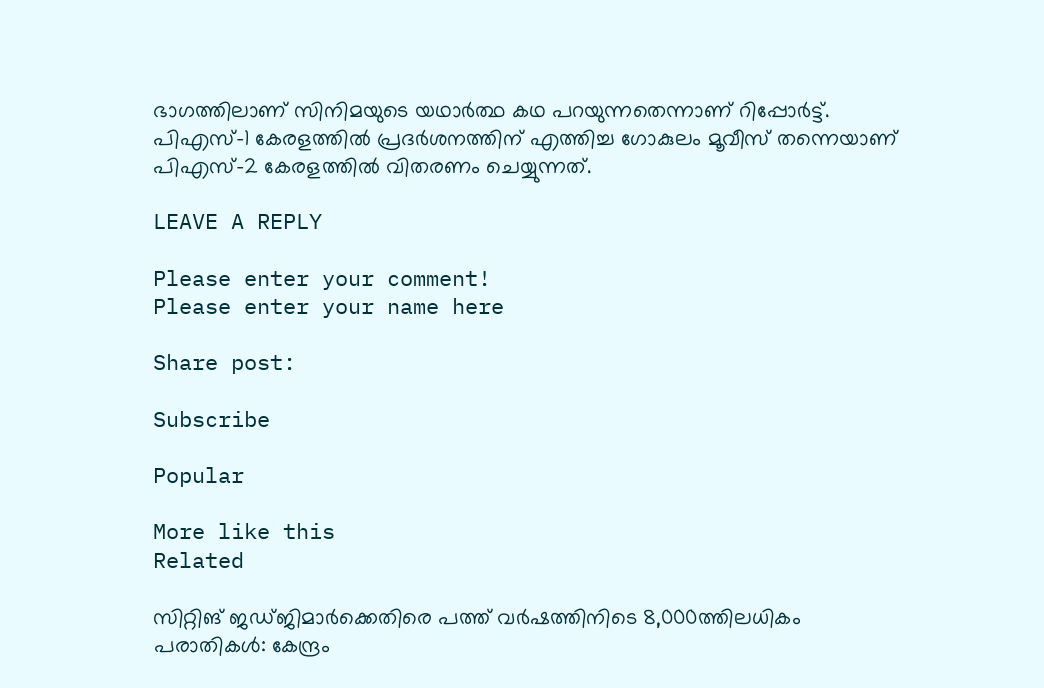ഭാഗത്തിലാണ് സിനിമയുടെ യഥാർത്ഥ കഥ പറയുന്നതെന്നാണ് റിപ്പോർട്ട്. പിഎസ്-1 കേരളത്തിൽ പ്രദർശനത്തിന് എത്തിച്ച ഗോകുലം മൂവീസ് തന്നെയാണ്  പിഎസ്-2 കേരളത്തിൽ വിതരണം ചെയ്യുന്നത്.

LEAVE A REPLY

Please enter your comment!
Please enter your name here

Share post:

Subscribe

Popular

More like this
Related

സിറ്റിങ് ജഡ്ജിമാര്‍ക്കെതിരെ പത്ത് വര്‍ഷത്തിനിടെ 8,000ത്തിലധികം പരാതികള്‍: കേന്ദ്രം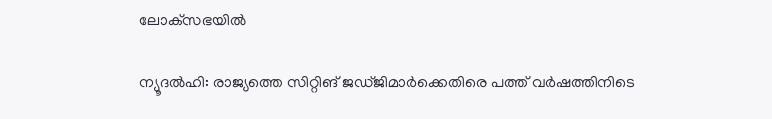ലോക്‌സഭയില്‍

ന്യൂദല്‍ഹി: രാജ്യത്തെ സിറ്റിങ് ജഡ്ജിമാര്‍ക്കെതിരെ പത്ത് വര്‍ഷത്തിനിടെ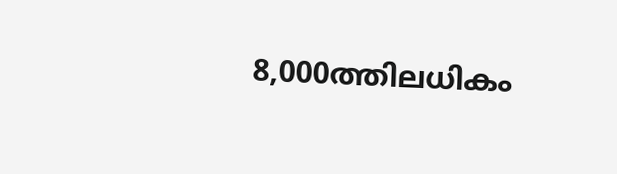8,000ത്തിലധികം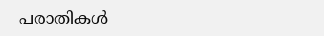പരാതികള്‍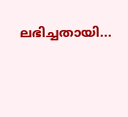ലഭിച്ചതായി...